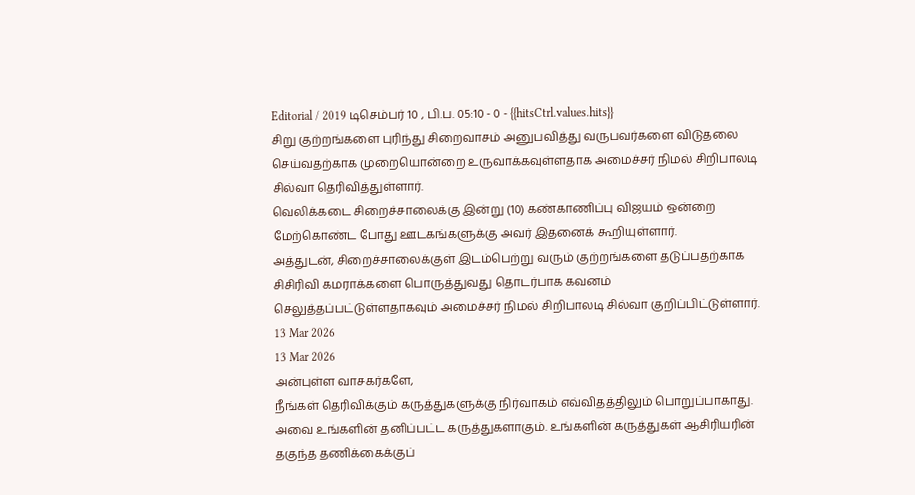Editorial / 2019 டிசெம்பர் 10 , பி.ப. 05:10 - 0 - {{hitsCtrl.values.hits}}
சிறு குற்றங்களை புரிந்து சிறைவாசம் அனுபவித்து வருபவர்களை விடுதலை செய்வதற்காக முறையொன்றை உருவாக்கவுள்ளதாக அமைச்சர் நிமல் சிறிபாலடி சில்வா தெரிவித்துள்ளார்.
வெலிக்கடை சிறைச்சாலைக்கு இன்று (10) கண்காணிப்பு விஜயம் ஒன்றை மேற்கொண்ட போது ஊடகங்களுக்கு அவர் இதனைக் கூறியுள்ளார்.
அத்துடன், சிறைச்சாலைக்குள் இடம்பெற்று வரும் குற்றங்களை தடுப்பதற்காக சிசிரிவி கமராக்களை பொருத்துவது தொடர்பாக கவனம் செலுத்தப்பட்டுள்ளதாகவும் அமைச்சர் நிமல் சிறிபாலடி சில்வா குறிப்பிட்டுள்ளார்.
13 Mar 2026
13 Mar 2026
அன்புள்ள வாசகர்களே,
நீங்கள் தெரிவிக்கும் கருத்துகளுக்கு நிர்வாகம் எவ்விதத்திலும் பொறுப்பாகாது. அவை உங்களின் தனிப்பட்ட கருத்துகளாகும். உங்களின் கருத்துகள் ஆசிரியரின் தகுந்த தணிக்கைக்குப்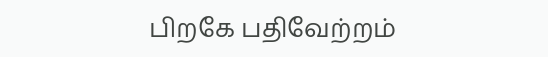பிறகே பதிவேற்றம்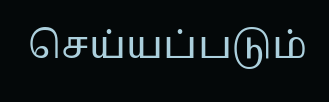செய்யப்படும்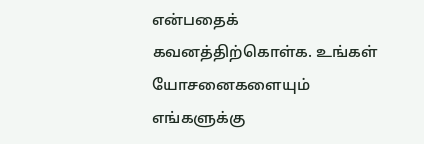என்பதைக் கவனத்திற்கொள்க. உங்கள் யோசனைகளையும் எங்களுக்கு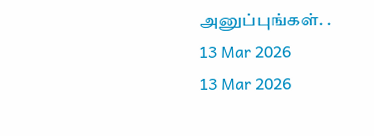அனுப்புங்கள். .
13 Mar 2026
13 Mar 2026